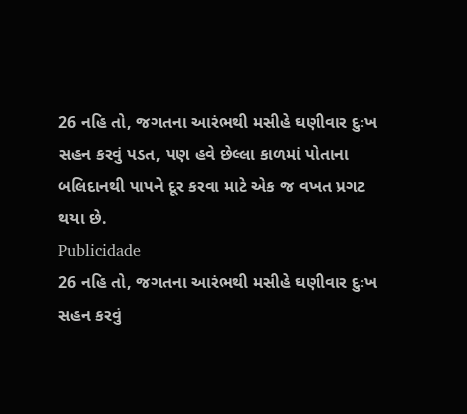26 નહિ તો, જગતના આરંભથી મસીહે ઘણીવાર દુઃખ સહન કરવું પડત, પણ હવે છેલ્લા કાળમાં પોતાના બલિદાનથી પાપને દૂર કરવા માટે એક જ વખત પ્રગટ થયા છે.
Publicidade
26 નહિ તો, જગતના આરંભથી મસીહે ઘણીવાર દુઃખ સહન કરવું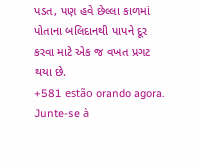પડત, પણ હવે છેલ્લા કાળમાં પોતાના બલિદાનથી પાપને દૂર કરવા માટે એક જ વખત પ્રગટ થયા છે.
+581 estão orando agora.
Junte-se à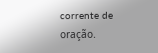corrente de oração.